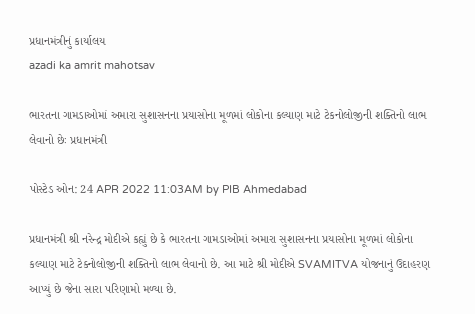પ્રધાનમંત્રીનું કાર્યાલય
azadi ka amrit mahotsav

ભારતના ગામડાઓમાં અમારા સુશાસનના પ્રયાસોના મૂળમાં લોકોના કલ્યાણ માટે ટેકનોલોજીની શક્તિનો લાભ લેવાનો છેઃ પ્રધાનમંત્રી

પોસ્ટેડ ઓન: 24 APR 2022 11:03AM by PIB Ahmedabad

પ્રધાનમંત્રી શ્રી નરેન્દ્ર મોદીએ કહ્યું છે કે ભારતના ગામડાઓમાં અમારા સુશાસનના પ્રયાસોના મૂળમાં લોકોના કલ્યાણ માટે ટેક્નોલોજીની શક્તિનો લાભ લેવાનો છે. આ માટે શ્રી મોદીએ SVAMITVA યોજનાનું ઉદાહરણ આપ્યું છે જેના સારા પરિણામો મળ્યા છે.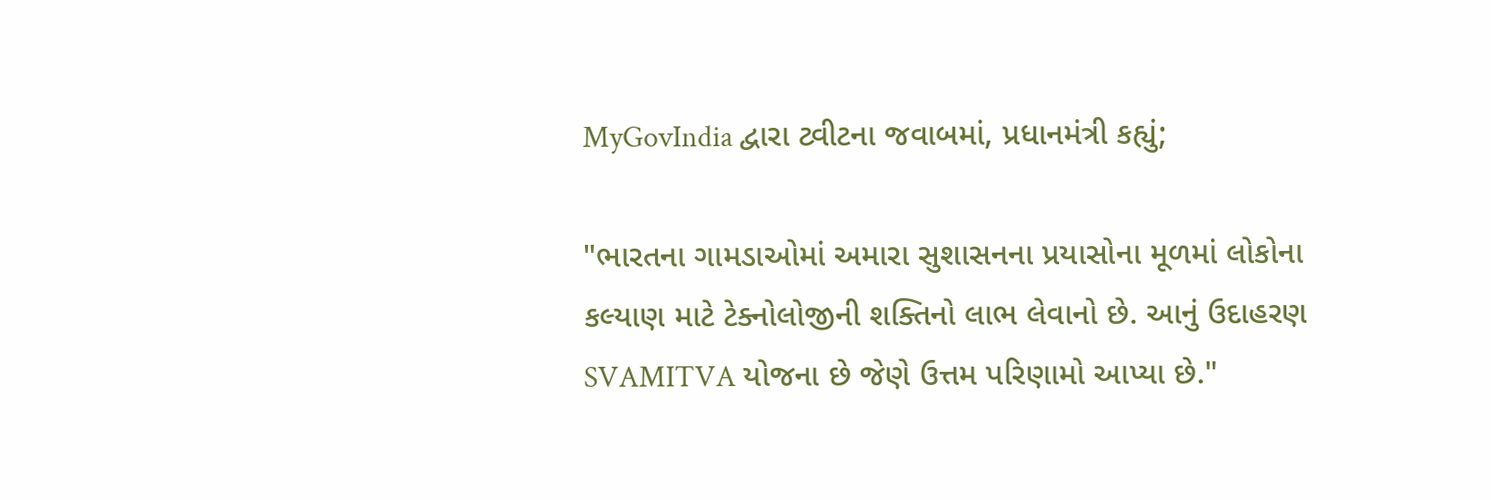MyGovIndia દ્વારા ટ્વીટના જવાબમાં, પ્રધાનમંત્રી કહ્યું;

"ભારતના ગામડાઓમાં અમારા સુશાસનના પ્રયાસોના મૂળમાં લોકોના કલ્યાણ માટે ટેક્નોલોજીની શક્તિનો લાભ લેવાનો છે. આનું ઉદાહરણ SVAMITVA યોજના છે જેણે ઉત્તમ પરિણામો આપ્યા છે."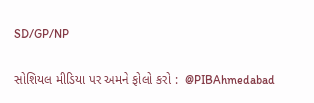SD/GP/NP

સોશિયલ મીડિયા પર અમને ફોલો કરો :  @PIBAhmedabad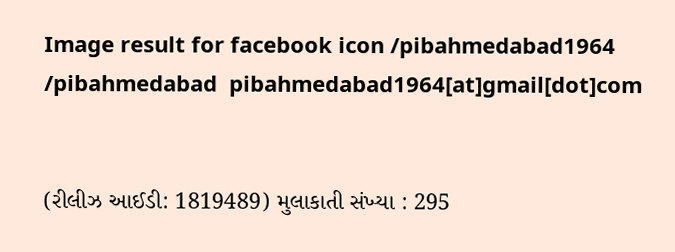Image result for facebook icon /pibahmedabad1964    /pibahmedabad  pibahmedabad1964[at]gmail[dot]com


(રીલીઝ આઈડી: 1819489) મુલાકાતી સંખ્યા : 295